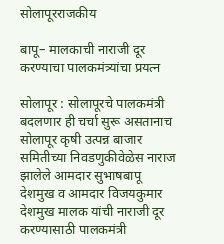सोलापूरराजकीय

बापू– मालकाची नाराजी दूर करण्याचा पालकमंत्र्यांचा प्रयत्न

सोलापूर : सोलापूरचे पालकमंत्री बदलणार ही चर्चा सुरू असतानाच सोलापूर कृषी उत्पन्न बाजार समितीच्या निवडणुकीवेळेस नाराज झालेले आमदार सुभाषबापू देशमुख व आमदार विजयकुमार देशमुख मालक यांची नाराजी दूर करण्यासाठी पालकमंत्री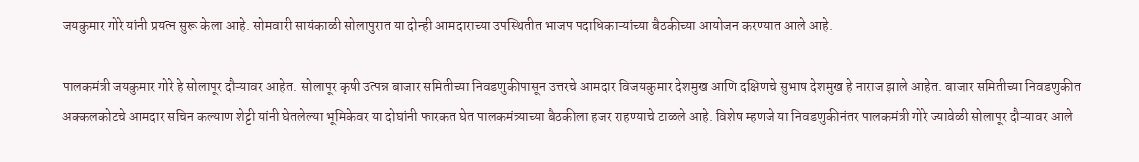जयकुमार गोरे यांनी प्रयत्न सुरू केला आहे. सोमवारी सायंकाळी सोलापुरात या दोन्ही आमदाराच्या उपस्थितीत भाजप पदाधिकाऱ्यांच्या बैठकीच्या आयोजन करण्यात आले आहे.

पालकमंत्री जयकुमार गोरे हे सोलापूर दौऱ्यावर आहेत. सोलापूर कृषी उत्पन्न बाजार समितीच्या निवडणुकीपासून उत्तरचे आमदार विजयकुमार देशमुख आणि दक्षिणचे सुभाष देशमुख हे नाराज झाले आहेत. बाजार समितीच्या निवडणुकीत अक्कलकोटचे आमदार सचिन कल्याण शेट्टी यांनी घेतलेल्या भूमिकेवर या दोघांनी फारकत घेत पालकमंत्र्याच्या बैठकीला हजर राहण्याचे टाळले आहे. विशेष म्हणजे या निवडणुकीनंतर पालकमंत्री गोरे ज्यावेळी सोलापूर दौऱ्यावर आले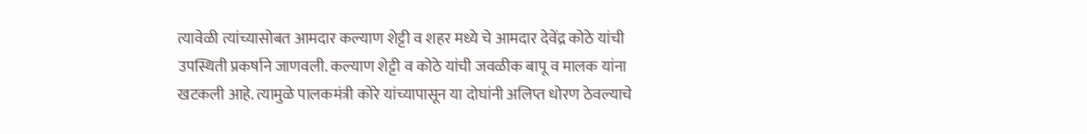त्यावेळी त्यांच्यासोबत आमदार कल्याण शेट्टी व शहर मध्ये चे आमदार देवेंद्र कोठे यांची उपस्थिती प्रकर्षाने जाणवली. कल्याण शेट्टी व कोठे यांची जवळीक बापू व मालक यांना खटकली आहे. त्यामुळे पालकमंत्री कोरे यांच्यापासून या दोघांनी अलिप्त धोरण ठेवल्याचे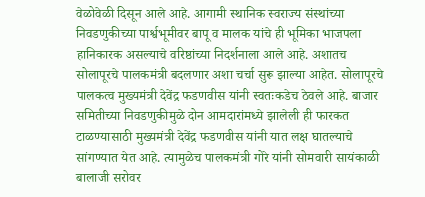वेळोवेळी दिसून आले आहे. आगामी स्थानिक स्वराज्य संस्थांच्या निवडणुकीच्या पार्श्वभूमीवर बापू व मालक यांचे ही भूमिका भाजपला हानिकारक असल्याचे वरिष्ठांच्या निदर्शनाला आले आहे. अशातच सोलापूरचे पालकमंत्री बदलणार अशा चर्चा सुरू झाल्या आहेत. सोलापूरचे पालकत्व मुख्यमंत्री देवेंद्र फडणवीस यांनी स्वतःकडेच ठेवले आहे. बाजार समितीच्या निवडणुकीमुळे दोन आमदारांमध्ये झालेली ही फारकत टाळण्यासाठी मुख्यमंत्री देवेंद्र फडणवीस यांनी यात लक्ष घातल्याचे सांगण्यात येत आहे. त्यामुळेच पालकमंत्री गोरे यांनी सोमवारी सायंकाळी बालाजी सरोवर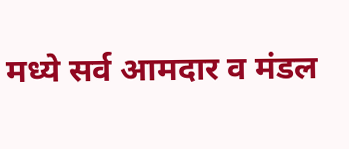मध्ये सर्व आमदार व मंडल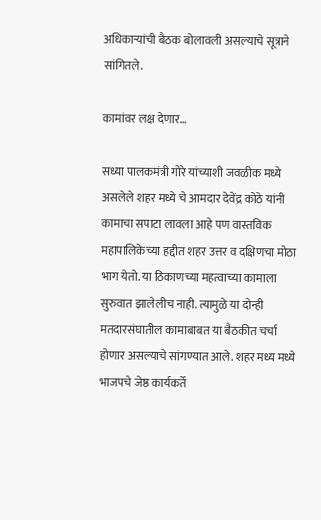अधिकाऱ्यांची बैठक बोलावली असल्याचे सूत्राने सांगितले.

कामांवर लक्ष देणार…

सध्या पालकमंत्री गोरे यांच्याशी जवळीक मध्ये असलेले शहर मध्ये चे आमदार देवेंद्र कोठे यांनी कामाचा सपाटा लावला आहे पण वास्तविक महापालिकेच्या हद्दीत शहर उत्तर व दक्षिणचा मोठा भाग येतो. या ठिकाणच्या महत्वाच्या कामाला सुरुवात झालेलीच नाही. त्यामुळे या दोन्ही मतदारसंघातील कामाबाबत या बैठकीत चर्चा होणार असल्याचे सांगण्यात आले. शहर मध्य मध्ये भाजपचे जेष्ठ कार्यकर्ते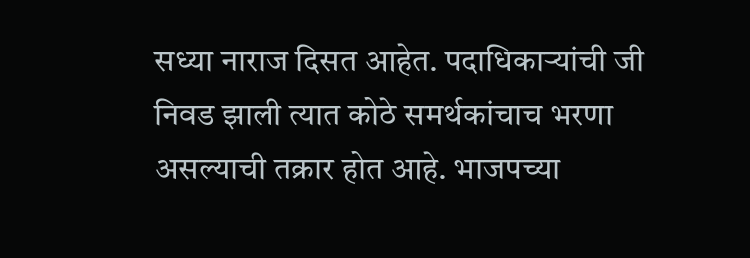सध्या नाराज दिसत आहेत. पदाधिकाऱ्यांची जी निवड झाली त्यात कोठे समर्थकांचाच भरणा असल्याची तक्रार होत आहे. भाजपच्या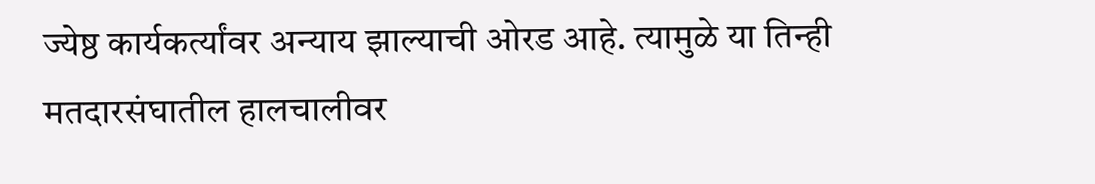ज्येष्ठ कार्यकर्त्यांवर अन्याय झाल्याची ओरड आहे. त्यामुळे या तिन्ही मतदारसंघातील हालचालीवर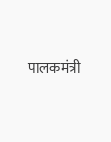पालकमंत्री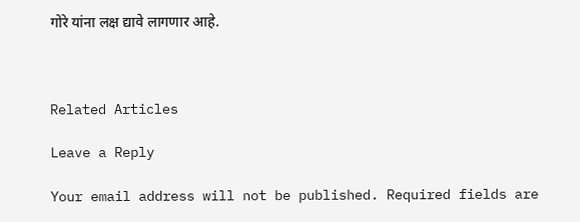गोरे यांना लक्ष द्यावे लागणार आहे.



Related Articles

Leave a Reply

Your email address will not be published. Required fields are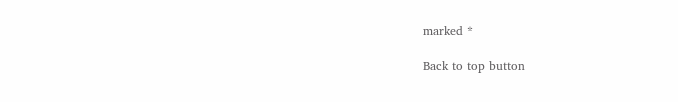marked *

Back to top button